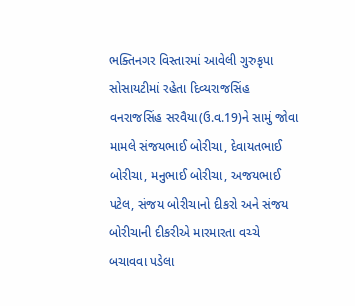ભક્તિનગર વિસ્તારમાં આવેલી ગુરુકૃપા સોસાયટીમાં રહેતા દિવ્યરાજસિંહ વનરાજસિંહ સરવૈયા(ઉ.વ.19)ને સામું જોવા મામલે સંજયભાઈ બોરીચા, દેવાયતભાઈ બોરીચા, મનુભાઈ બોરીચા, અજયભાઈ પટેલ, સંજય બોરીચાનો દીકરો અને સંજય બોરીચાની દીકરીએ મારમારતા વચ્ચે બચાવવા પડેલા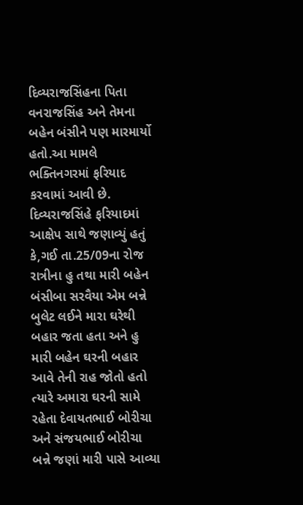દિવ્યરાજસિંહના પિતા વનરાજસિંહ અને તેમના બહેન બંસીને પણ મારમાર્યો હતો.આ મામલે ભક્તિનગરમાં ફરિયાદ કરવામાં આવી છે.
દિવ્યરાજસિંહે ફરિયાદમાં આક્ષેપ સાથે જણાવ્યું હતું કે,ગઈ તા.25/09ના રોજ રાત્રીના હુ તથા મારી બહેન બંસીબા સરવૈયા એમ બન્ને બુલેટ લઈને મારા ઘરેથી બહાર જતા હતા અને હુ મારી બહેન ઘરની બહાર આવે તેની રાહ જોતો હતો ત્યારે અમારા ઘરની સામે રહેતા દેવાયતભાઈ બોરીચા અને સંજયભાઈ બોરીચા બન્ને જણાં મારી પાસે આવ્યા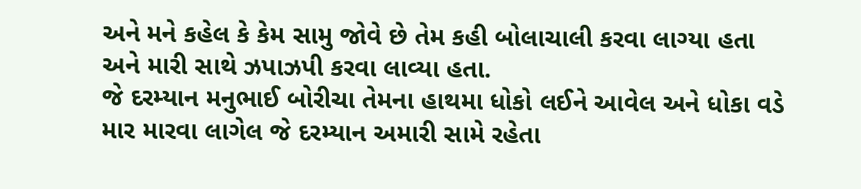અને મને કહેલ કે કેમ સામુ જોવે છે તેમ કહી બોલાચાલી કરવા લાગ્યા હતા અને મારી સાથે ઝપાઝપી કરવા લાવ્યા હતા.
જે દરમ્યાન મનુભાઈ બોરીચા તેમના હાથમા ધોકો લઈને આવેલ અને ધોકા વડે માર મારવા લાગેલ જે દરમ્યાન અમારી સામે રહેતા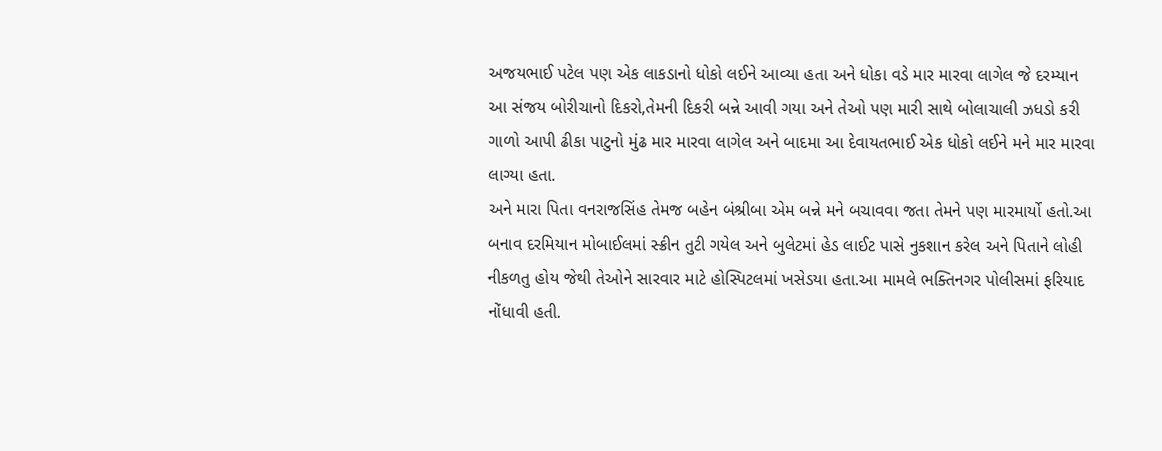અજયભાઈ પટેલ પણ એક લાકડાનો ધોકો લઈને આવ્યા હતા અને ધોકા વડે માર મારવા લાગેલ જે દરમ્યાન આ સંજય બોરીચાનો દિકરો,તેમની દિકરી બન્ને આવી ગયા અને તેઓ પણ મારી સાથે બોલાચાલી ઝધડો કરી ગાળો આપી ઢીકા પાટુનો મુંઢ માર મારવા લાગેલ અને બાદમા આ દેવાયતભાઈ એક ધોકો લઈને મને માર મારવા લાગ્યા હતા.
અને મારા પિતા વનરાજસિંહ તેમજ બહેન બંશ્રીબા એમ બન્ને મને બચાવવા જતા તેમને પણ મારમાર્યો હતો.આ બનાવ દરમિયાન મોબાઈલમાં સ્ક્રીન તુટી ગયેલ અને બુલેટમાં હેડ લાઈટ પાસે નુકશાન કરેલ અને પિતાને લોહી નીકળતુ હોય જેથી તેઓને સારવાર માટે હોસ્પિટલમાં ખસેડયા હતા.આ મામલે ભક્તિનગર પોલીસમાં ફરિયાદ નોંધાવી હતી.